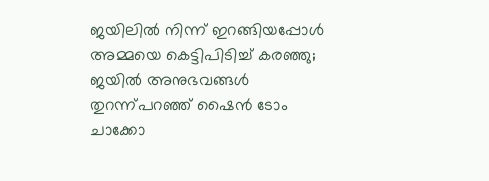ജയിലിൽ നിന്ന് ഇറങ്ങിയപ്പോൾ അമ്മയെ കെട്ടിപിടിച്ച് കരഞ്ഞു; ജയിൽ അനുഭവങ്ങൾ തുറന്ന്പറഞ്ഞ് ഷൈൻ ടോം ചാക്കോ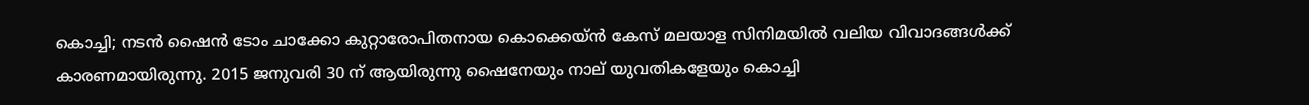കൊച്ചി; നടന്‍ ഷൈന്‍ ടോം ചാക്കോ കുറ്റാരോപിതനായ കൊക്കെയ്ന്‍ കേസ് മലയാള സിനിമയിൽ വലിയ വിവാദങ്ങൾക്ക് കാരണമായിരുന്നു. 2015 ജനുവരി 30 ന് ആയിരുന്നു ഷൈനേയും നാല് യുവതികളേയും കൊച്ചി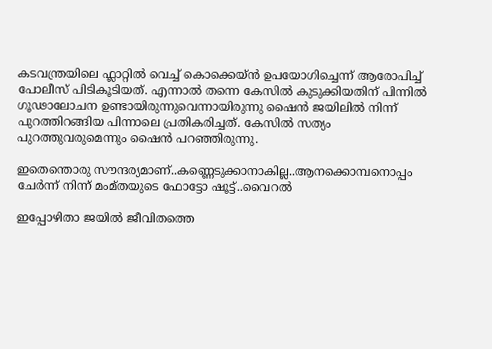കടവന്ത്രയിലെ ഫ്ലാറ്റില്‍ വെച്ച് കൊക്കെയ്ൻ ഉപയോഗിച്ചെന്ന് ആരോപിച്ച് പോലീസ് പിടികൂടിയത്. എന്നാൽ തന്നെ കേസിൽ കുടുക്കിയതിന് പിന്നിൽ ഗൂഢാലോചന ഉണ്ടായിരുന്നുവെന്നായിരുന്നു ഷൈൻ ജയിലിൽ നിന്ന് പുറത്തിറങ്ങിയ പിന്നാലെ പ്രതികരിച്ചത്. കേസിൽ സത്യം പുറത്തുവരുമെന്നും ഷൈൻ പറഞ്ഞിരുന്നു.

ഇതെന്തൊരു സൗന്ദര്യമാണ്..കണ്ണെടുക്കാനാകില്ല..ആനക്കൊമ്പനൊപ്പം ചേർന്ന് നിന്ന് മംമ്തയുടെ ഫോട്ടോ ഷൂട്ട്..വൈറൽ

ഇപ്പോഴിതാ ജയിൽ ജീവിതത്തെ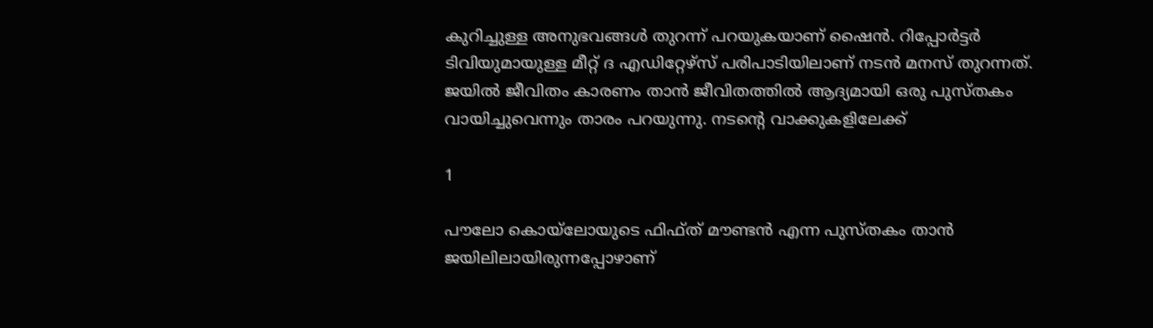കുറിച്ചുള്ള അനുഭവങ്ങൾ തുറന്ന് പറയുകയാണ് ഷൈൻ. റിപ്പോര്‍ട്ടര്‍ ടിവിയുമായുള്ള മീറ്റ് ദ എഡിറ്റേഴ്‌സ് പരിപാടിയിലാണ് നടൻ മനസ് തുറന്നത്. ജയില്‍ ജീവിതം കാരണം താന്‍ ജീവിതത്തില്‍ ആദ്യമായി ഒരു പുസ്തകം വായിച്ചുവെന്നും താരം പറയുന്നു. നടന്റെ വാക്കുകളിലേക്ക്

1

പൗലോ കൊയ്ലോയുടെ ഫിഫ്ത് മൗണ്ടന്‍ എന്ന പുസ്തകം താൻ ജയിലിലായിരുന്നപ്പോഴാണ്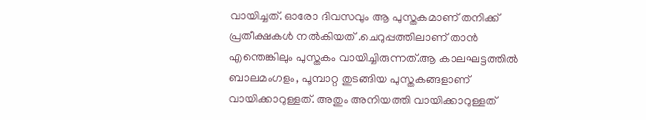വായിച്ചത്. ഓരോ ദിവസവും ആ പുസ്തകമാണ് തനിക്ക് പ്രതീക്ഷകള്‍ നല്‍കിയത് .ചെറുപ്പത്തിലാണ് താൻ എന്തെങ്കിലും പുസ്തകം വായിച്ചിരുന്നത്.ആ കാലഘട്ടത്തില്‍ ബാലമംഗളം, പൂമ്പാറ്റ തുടങ്ങിയ പുസ്തകങ്ങളാണ് വായിക്കാറുള്ളത്. അതും അനിയത്തി വായിക്കാറുള്ളത്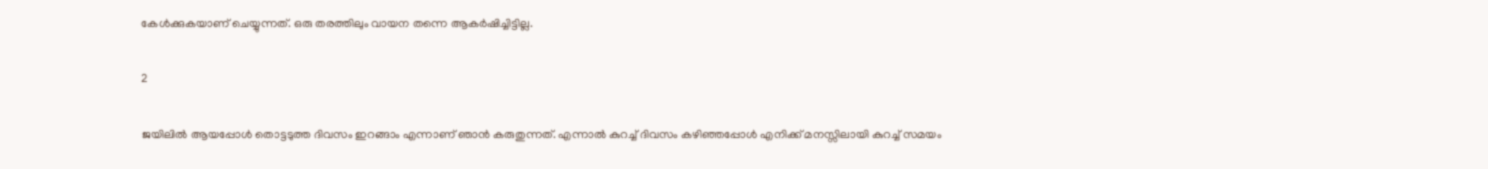കേൾക്കുകയാണ് ചെയ്യുന്നത്. ഒരു തരത്തിലും വായന തന്നെ ആകർഷിച്ചിട്ടില്ല.

2

ജയിലില്‍ ആയപ്പോൾ തൊട്ടടുത്ത ദിവസം ഇറങ്ങാം എന്നാണ് ഞാന്‍ കരുതുന്നത്. എന്നാൽ കുറച്ച് ദിവസം കഴിഞ്ഞപ്പോള്‍ എനിക്ക് മനസ്സിലായി കുറച്ച് സമയം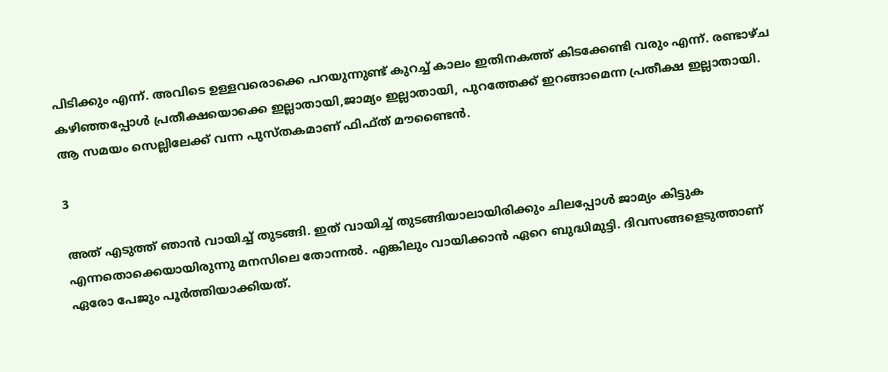പിടിക്കും എന്ന്. അവിടെ ഉള്ളവരൊക്കെ പറയുന്നുണ്ട് കുറച്ച് കാലം ഇതിനകത്ത് കിടക്കേണ്ടി വരും എന്ന്. രണ്ടാഴ്ച കഴിഞ്ഞപ്പോൾ പ്രതീക്ഷയൊക്കെ ഇല്ലാതായി,ജാമ്യം ഇല്ലാതായി, പുറത്തേക്ക് ഇറങ്ങാമെന്ന പ്രതീക്ഷ ഇല്ലാതായി. ആ സമയം സെല്ലിലേക്ക് വന്ന പുസ്തകമാണ് ഫിഫ്ത് മൗണ്ടൈന്‍.

3

അത് എടുത്ത് ഞാൻ വായിച്ച് തുടങ്ങി. ഇത് വായിച്ച് തുടങ്ങിയാലായിരിക്കും ചിലപ്പോൾ ജാമ്യം കിട്ടുക എന്നതൊക്കെയായിരുന്നു മനസിലെ തോന്നൽ. എങ്കിലും വായിക്കാന്‍ ഏറെ ബുദ്ധിമുട്ടി. ദിവസങ്ങളെടുത്താണ് ഏരോ പേജും പൂർത്തിയാക്കിയത്.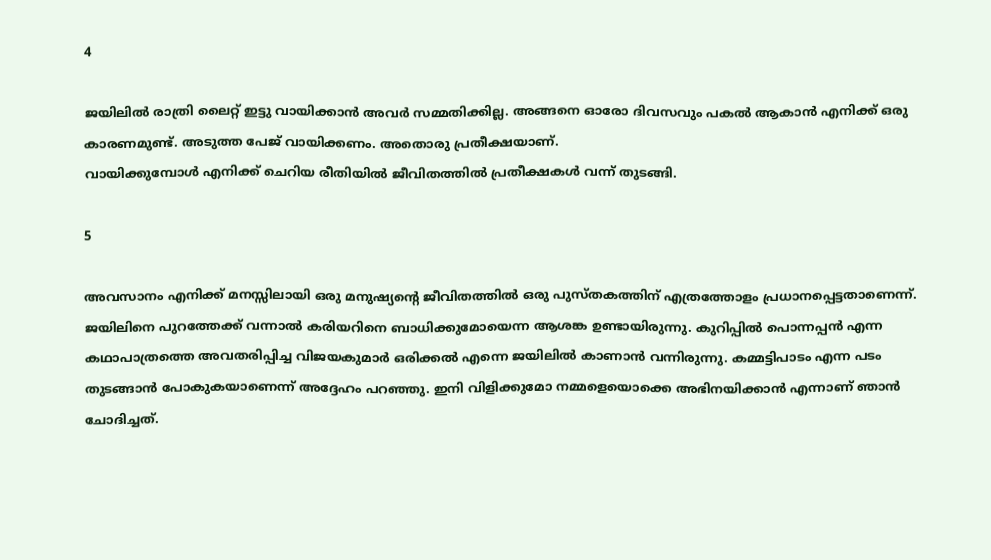4

ജയിലിൽ രാത്രി ലൈറ്റ് ഇട്ടു വായിക്കാന്‍ അവര്‍ സമ്മതിക്കില്ല. അങ്ങനെ ഓരോ ദിവസവും പകല്‍ ആകാന്‍ എനിക്ക് ഒരു കാരണമുണ്ട്. അടുത്ത പേജ് വായിക്കണം. അതൊരു പ്രതീക്ഷയാണ്.
വായിക്കുമ്പോൾ എനിക്ക് ചെറിയ രീതിയിൽ ജീവിതത്തിൽ പ്രതീക്ഷകൾ വന്ന് തുടങ്ങി.

5

അവസാനം എനിക്ക് മനസ്സിലായി ഒരു മനുഷ്യന്റെ ജീവിതത്തില്‍ ഒരു പുസ്തകത്തിന് എത്രത്തോളം പ്രധാനപ്പെട്ടതാണെന്ന്. ജയിലിനെ പുറത്തേക്ക് വന്നാൽ കരിയറിനെ ബാധിക്കുമോയെന്ന ആശങ്ക ഉണ്ടായിരുന്നു. കുറിപ്പില്‍ പൊന്നപ്പന്‍ എന്ന കഥാപാത്രത്തെ അവതരിപ്പിച്ച വിജയകുമാര്‍ ഒരിക്കല്‍ എന്നെ ജയിലില്‍ കാണാന്‍ വന്നിരുന്നു. കമ്മട്ടിപാടം എന്ന പടം തുടങ്ങാൻ പോകുകയാണെന്ന് അദ്ദേഹം പറഞ്ഞു. ഇനി വിളിക്കുമോ നമ്മളെയൊക്കെ അഭിനയിക്കാൻ എന്നാണ് ഞാൻ ചോദിച്ചത്.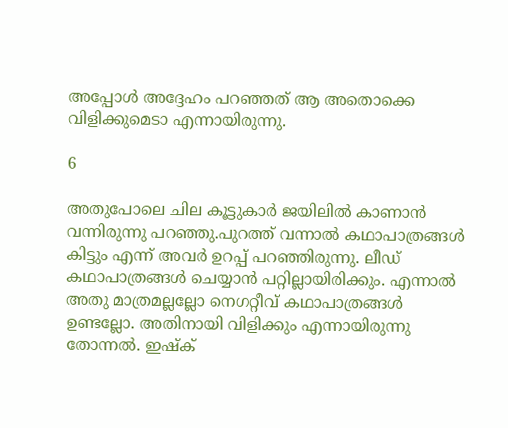അപ്പോൾ അദ്ദേഹം പറഞ്ഞത് ആ അതൊക്കെ വിളിക്കുമെടാ എന്നായിരുന്നു.

6

അതുപോലെ ചില കൂട്ടുകാർ ജയിലിൽ കാണാൻ വന്നിരുന്നു പറഞ്ഞു.പുറത്ത് വന്നാല്‍ കഥാപാത്രങ്ങള്‍ കിട്ടും എന്ന് അവർ ഉറപ്പ് പറഞ്ഞിരുന്നു. ലീഡ് കഥാപാത്രങ്ങള്‍ ചെയ്യാൻ പറ്റില്ലായിരിക്കും. എന്നാല്‍ അതു മാത്രമല്ലല്ലോ നെഗറ്റീവ് കഥാപാത്രങ്ങള്‍ ഉണ്ടല്ലോ. അതിനായി വിളിക്കും എന്നായിരുന്നു തോന്നൽ. ഇഷ്ക്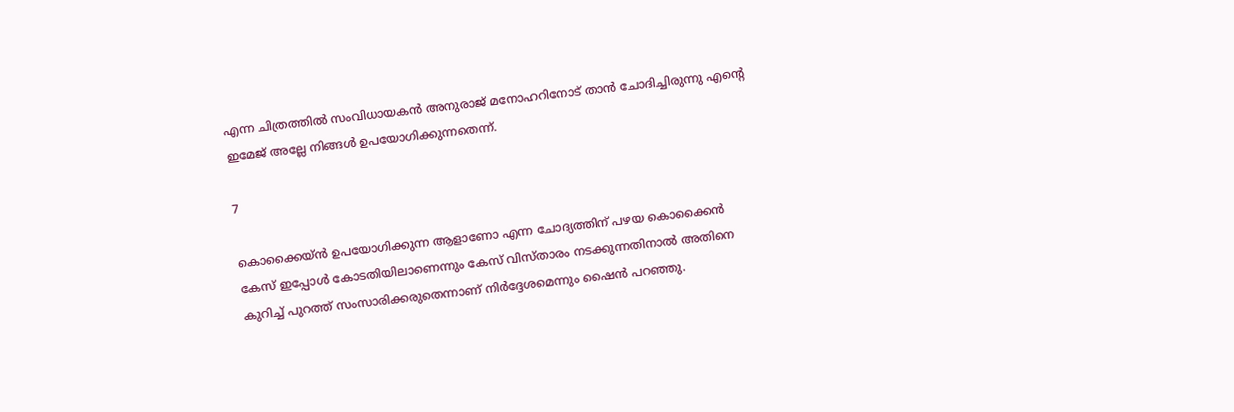എന്ന ചിത്രത്തിൽ സംവിധായകൻ അനുരാജ് മനോഹറിനോട് താൻ ചോദിച്ചിരുന്നു എന്റെ ഇമേജ് അല്ലേ നിങ്ങൾ ഉപയോഗിക്കുന്നതെന്ന്.

7

കൊക്കൈയ്ൻ ഉപയോഗിക്കുന്ന ആളാണോ എന്ന ചോദ്യത്തിന് പഴയ കൊക്കൈൻ കേസ് ഇപ്പോൾ കോടതിയിലാണെന്നും കേസ് വിസ്താരം നടക്കുന്നതിനാൽ അതിനെ കുറിച്ച് പുറത്ത് സംസാരിക്കരുതെന്നാണ് നിർദ്ദേശമെന്നും ഷൈൻ പറഞ്ഞു.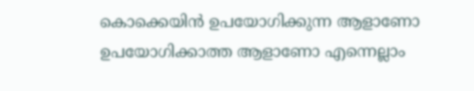കൊക്കെയിൻ ഉപയോഗിക്കുന്ന ആളാണോ ഉപയോഗിക്കാത്ത ആളാണോ എന്നെല്ലാം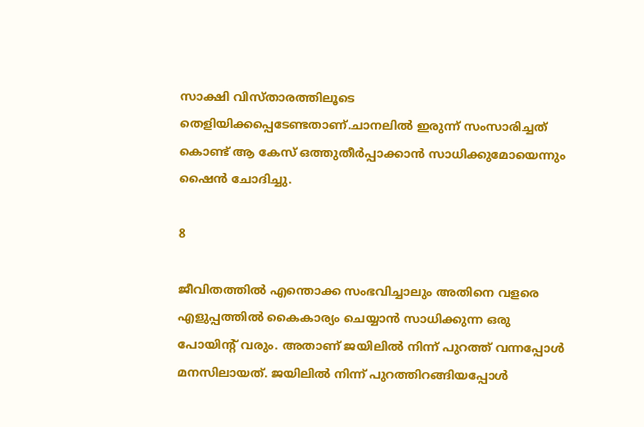സാക്ഷി വിസ്താരത്തിലൂടെ തെളിയിക്കപ്പെടേണ്ടതാണ്.ചാനലിൽ ഇരുന്ന് സംസാരിച്ചത് കൊണ്ട് ആ കേസ് ഒത്തുതീർപ്പാക്കാൻ സാധിക്കുമോയെന്നും ഷൈൻ ചോദിച്ചു.

8

ജീവിതത്തിൽ എന്തൊക്ക സംഭവിച്ചാലും അതിനെ വളരെ എളുപ്പത്തിൽ കൈകാര്യം ചെയ്യാൻ സാധിക്കുന്ന ഒരു പോയിന്റ് വരും. അതാണ് ജയിലിൽ നിന്ന് പുറത്ത് വന്നപ്പോൾ മനസിലായത്. ജയിലിൽ നിന്ന് പുറത്തിറങ്ങിയപ്പോൾ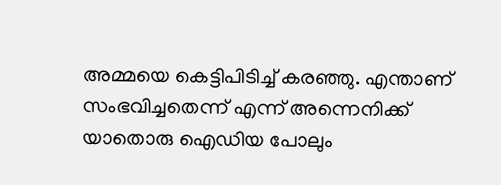അമ്മയെ കെട്ടിപിടിച്ച് കരഞ്ഞു. എന്താണ് സംഭവിച്ചതെന്ന് എന്ന് അന്നെനിക്ക് യാതൊരു ഐഡിയ പോലും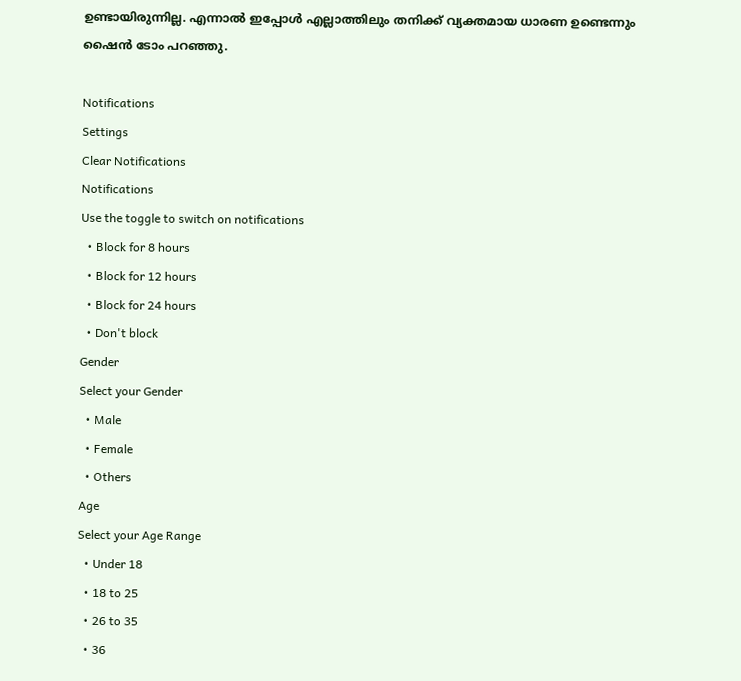ഉണ്ടായിരുന്നില്ല. എന്നാൽ ഇപ്പോൾ എല്ലാത്തിലും തനിക്ക് വ്യക്തമായ ധാരണ ഉണ്ടെന്നും ഷൈൻ ടോം പറഞ്ഞു.

Notifications
Settings
Clear Notifications
Notifications
Use the toggle to switch on notifications
  • Block for 8 hours
  • Block for 12 hours
  • Block for 24 hours
  • Don't block
Gender
Select your Gender
  • Male
  • Female
  • Others
Age
Select your Age Range
  • Under 18
  • 18 to 25
  • 26 to 35
  • 36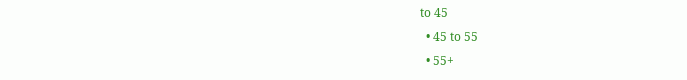to 45
  • 45 to 55
  • 55+